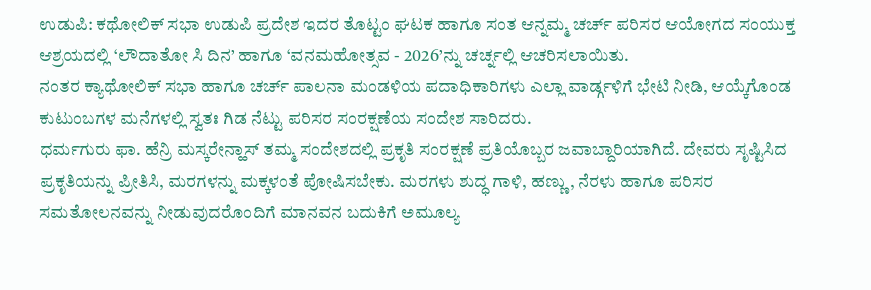ಉಡುಪಿ: ಕಥೋಲಿಕ್ ಸಭಾ ಉಡುಪಿ ಪ್ರದೇಶ ಇದರ ತೊಟ್ಟಂ ಘಟಕ ಹಾಗೂ ಸಂತ ಆನ್ನಮ್ಮ ಚರ್ಚ್ ಪರಿಸರ ಆಯೋಗದ ಸಂಯುಕ್ತ ಆಶ್ರಯದಲ್ಲಿ ‘ಲೌದಾತೋ ಸಿ ದಿನ’ ಹಾಗೂ ‘ವನಮಹೋತ್ಸವ - 2026’ನ್ನು ಚರ್ಚ್ನಲ್ಲಿ ಆಚರಿಸಲಾಯಿತು.
ನಂತರ ಕ್ಯಾಥೋಲಿಕ್ ಸಭಾ ಹಾಗೂ ಚರ್ಚ್ ಪಾಲನಾ ಮಂಡಳಿಯ ಪದಾಧಿಕಾರಿಗಳು ಎಲ್ಲಾ ವಾರ್ಡ್ಗಳಿಗೆ ಭೇಟಿ ನೀಡಿ, ಆಯ್ಕೆಗೊಂಡ ಕುಟುಂಬಗಳ ಮನೆಗಳಲ್ಲಿ ಸ್ವತಃ ಗಿಡ ನೆಟ್ಟು ಪರಿಸರ ಸಂರಕ್ಷಣೆಯ ಸಂದೇಶ ಸಾರಿದರು.
ಧರ್ಮಗುರು ಫಾ. ಹೆನ್ರಿ ಮಸ್ಕರೇನ್ಹಾಸ್ ತಮ್ಮ ಸಂದೇಶದಲ್ಲಿ ಪ್ರಕೃತಿ ಸಂರಕ್ಷಣೆ ಪ್ರತಿಯೊಬ್ಬರ ಜವಾಬ್ದಾರಿಯಾಗಿದೆ. ದೇವರು ಸೃಷ್ಟಿಸಿದ ಪ್ರಕೃತಿಯನ್ನು ಪ್ರೀತಿಸಿ, ಮರಗಳನ್ನು ಮಕ್ಕಳಂತೆ ಪೋಷಿಸಬೇಕು. ಮರಗಳು ಶುದ್ಧ ಗಾಳಿ, ಹಣ್ಣು, ನೆರಳು ಹಾಗೂ ಪರಿಸರ ಸಮತೋಲನವನ್ನು ನೀಡುವುದರೊಂದಿಗೆ ಮಾನವನ ಬದುಕಿಗೆ ಅಮೂಲ್ಯ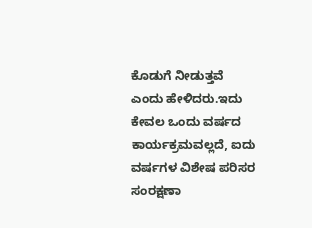ಕೊಡುಗೆ ನೀಡುತ್ತವೆ ಎಂದು ಹೇಳಿದರು.ಇದು ಕೇವಲ ಒಂದು ವರ್ಷದ ಕಾರ್ಯಕ್ರಮವಲ್ಲದೆ, ಐದು ವರ್ಷಗಳ ವಿಶೇಷ ಪರಿಸರ ಸಂರಕ್ಷಣಾ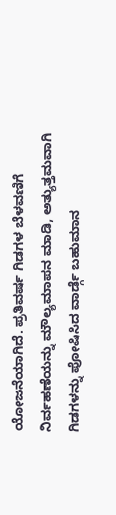ಯೋಜನೆಯಾಗಿದೆ. ಪ್ರತಿವರ್ಷ ಗಿಡಗಳ ಬೆಳವಣಿಗೆ ನಿರ್ವಹಣೆಯನ್ನು ಮೌಲ್ಯಮಾಪನ ಮಾಡಿ, ಅತ್ಯುತ್ತಮವಾಗಿ ಗಿಡಗಳನ್ನು ಪೋಷಿಸಿದ ವಾರ್ಡ್ಗೆ ಬಹುಮಾನ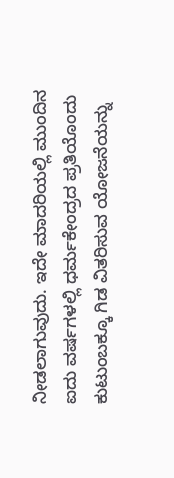ನೀಡಲಾಗುವುದು. ಇದೇ ಮಾದರಿಯಲ್ಲಿ ಮುಂದಿನ ಐದು ವರ್ಷಗಳಲ್ಲಿ ಧರ್ಮಕೇಂದ್ರದ ಪ್ರತಿಯೊಂದು ಕುಟುಂಬಕ್ಕೂ ಗಿಡ ವಿತರಿಸುವ ಯೋಜನೆಯನ್ನು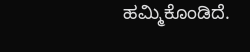ಹಮ್ಮಿಕೊಂಡಿದೆ.